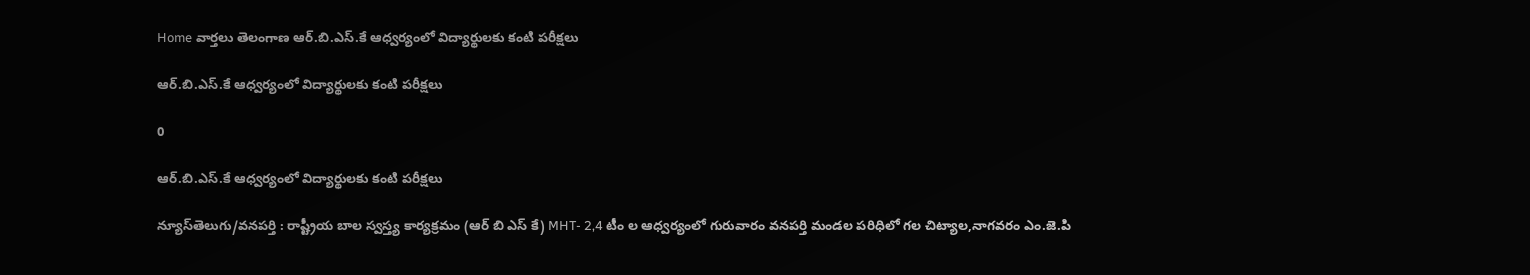Home వార్తలు తెలంగాణ ఆర్.బి.ఎస్.కే ఆధ్వర్యంలో విద్యార్థులకు కంటి పరీక్షలు

ఆర్.బి.ఎస్.కే ఆధ్వర్యంలో విద్యార్థులకు కంటి పరీక్షలు

0

ఆర్.బి.ఎస్.కే ఆధ్వర్యంలో విద్యార్థులకు కంటి పరీక్షలు

న్యూస్‌తెలుగు/వనపర్తి : రాష్ట్రీయ బాల స్వస్త్య కార్యక్రమం (ఆర్ బి ఎస్ కే) MHT- 2,4 టీం ల ఆధ్వర్యంలో గురువారం వనపర్తి మండల పరిధిలో గల చిట్యాల,నాగవరం ఎం.జె.పి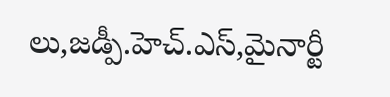లు,జడ్పీ.హెచ్.ఎస్,మైనార్టీ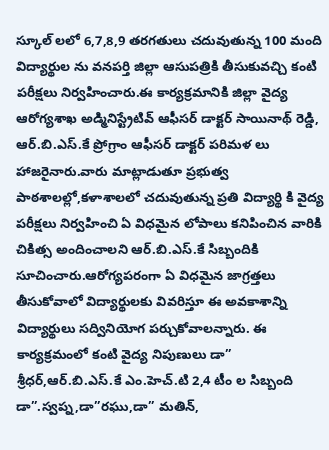స్కూల్ లలో 6,7,8,9 తరగతులు చదువుతున్న 100 మంది విద్యార్థుల ను వనపర్తి జిల్లా ఆసుపత్రికి తీసుకువచ్చి కంటి పరీక్షలు నిర్వహించారు.ఈ కార్యక్రమానికి జిల్లా వైద్య ఆరోగ్యశాఖ అడ్మినిస్ట్రేటివ్ ఆఫీసర్ డాక్టర్ సాయినాథ్ రెడ్డి, ఆర్.బి.ఎస్.కే ప్రోగ్రాం ఆఫీసర్ డాక్టర్ పరిమళ లు హాజరైనారు.వారు మాట్లాడుతూ ప్రభుత్వ పాఠశాలల్లో,కళాశాలలో చదువుతున్న ప్రతి విద్యార్థి కి వైద్య పరీక్షలు నిర్వహించి ఏ విధమైన లోపాలు కనిపించిన వారికి చికిత్స అందించాలని ఆర్.బి.ఎస్.కే సిబ్బందికి సూచించారు.ఆరోగ్యపరంగా ఏ విధమైన జాగ్రత్తలు తీసుకోవాలో విద్యార్థులకు వివరిస్తూ ఈ అవకాశాన్ని విద్యార్థులు సద్వినియోగ పర్చుకోవాలన్నారు. ఈ కార్యక్రమంలో కంటి వైద్య నిపుణులు డా” శ్రీధర్,ఆర్.బి.ఎస్.కే ఎం.హెచ్.టి 2,4 టీం ల సిబ్బంది డా”.స్వప్న,డా”రఘు,డా” మతిన్,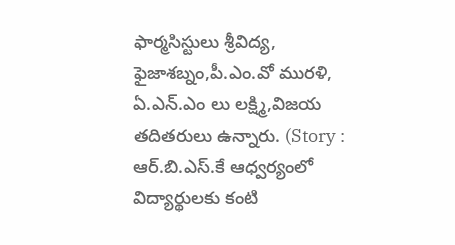ఫార్మసిస్టులు శ్రీవిద్య, ఫైజాశబ్నం,పీ.ఎం.వో మురళి, ఏ.ఎన్.ఎం లు లక్ష్మి,విజయ తదితరులు ఉన్నారు. (Story : ఆర్.బి.ఎస్.కే ఆధ్వర్యంలో విద్యార్థులకు కంటి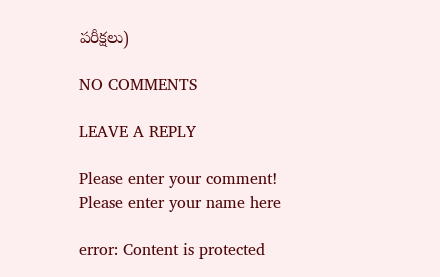పరీక్షలు)

NO COMMENTS

LEAVE A REPLY

Please enter your comment!
Please enter your name here

error: Content is protected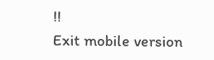!!
Exit mobile version